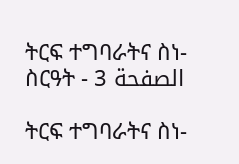ትርፍ ተግባራትና ስነ-ስርዓት - الصفحة 3

ትርፍ ተግባራትና ስነ-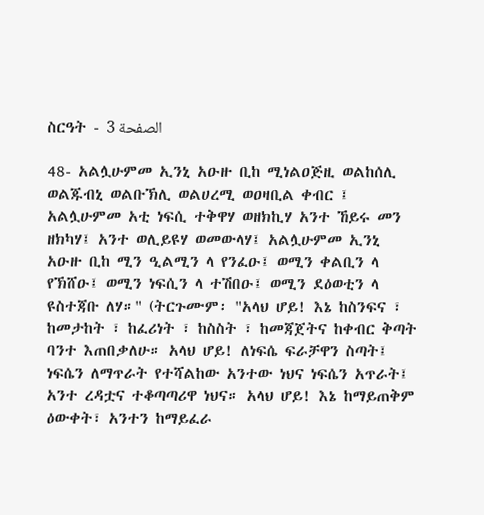ስርዓት - الصفحة 3

48- አልሏሁምመ ኢንኒ አዑዙ ቢከ ሚነልዐጅዚ ወልከሰሊ ወልጁብኒ ወልቡኽሊ ወልሀረሚ ወዐዛቢል ቀብር ፤ አልሏሁምመ አቲ ነፍሲ ተቅዋሃ ወዘክኪሃ አንተ ኸይሩ መን ዘክካሃ፤ አንተ ወሊይዩሃ ወመውላሃ፤ አልሏሁምመ ኢንኒ አዑዙ ቢከ ሚን ዒልሚን ላ የንፈዑ፤ ወሚን ቀልቢን ላ የኽሸዑ፤ ወሚን ነፍሲን ላ ተሽበዑ፤ ወሚን ደዕወቲን ላ ዩስተጃቡ ለሃ።" (ትርጉሙም፡ "አላህ ሆይ! እኔ ከስንፍና ፣ ከመታከት ፣ ከፈሪነት ፣ ከስስት ፣ ከመጃጀትና ከቀብር ቅጣት ባንተ እጠበቃለሁ። አላህ ሆይ! ለነፍሴ ፍራቻዋን ስጣት፤ ነፍሴን ለማጥራት የተሻልከው አንተው ነህና ነፍሴን አጥራት፤ አንተ ረዳቷና ተቆጣጣሪዋ ነህና። አላህ ሆይ! እኔ ከማይጠቅም ዕውቀት፣ አንተን ከማይፈራ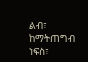ልብ፣ ከማትጠግብ ነፍስ፣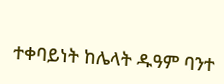ተቀባይነት ከሌላት ዱዓም ባንተ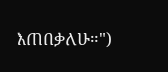እጠበቃለሁ።")